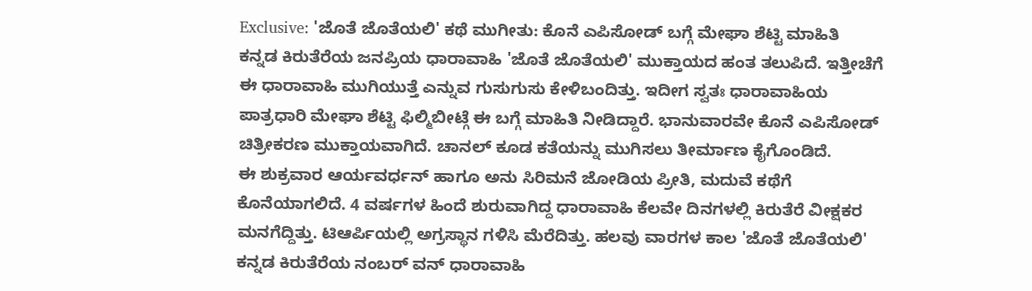Exclusive: 'ಜೊತೆ ಜೊತೆಯಲಿ' ಕಥೆ ಮುಗೀತು: ಕೊನೆ ಎಪಿಸೋಡ್ ಬಗ್ಗೆ ಮೇಘಾ ಶೆಟ್ಟಿ ಮಾಹಿತಿ
ಕನ್ನಡ ಕಿರುತೆರೆಯ ಜನಪ್ರಿಯ ಧಾರಾವಾಹಿ 'ಜೊತೆ ಜೊತೆಯಲಿ' ಮುಕ್ತಾಯದ ಹಂತ ತಲುಪಿದೆ. ಇತ್ತೀಚೆಗೆ ಈ ಧಾರಾವಾಹಿ ಮುಗಿಯುತ್ತೆ ಎನ್ನುವ ಗುಸುಗುಸು ಕೇಳಿಬಂದಿತ್ತು. ಇದೀಗ ಸ್ವತಃ ಧಾರಾವಾಹಿಯ ಪಾತ್ರಧಾರಿ ಮೇಘಾ ಶೆಟ್ಟಿ ಫಿಲ್ಮಿಬೀಟ್ಗೆ ಈ ಬಗ್ಗೆ ಮಾಹಿತಿ ನೀಡಿದ್ದಾರೆ. ಭಾನುವಾರವೇ ಕೊನೆ ಎಪಿಸೋಡ್ ಚಿತ್ರೀಕರಣ ಮುಕ್ತಾಯವಾಗಿದೆ. ಚಾನಲ್ ಕೂಡ ಕತೆಯನ್ನು ಮುಗಿಸಲು ತೀರ್ಮಾಣ ಕೈಗೊಂಡಿದೆ.
ಈ ಶುಕ್ರವಾರ ಆರ್ಯವರ್ಧನ್ ಹಾಗೂ ಅನು ಸಿರಿಮನೆ ಜೋಡಿಯ ಪ್ರೀತಿ, ಮದುವೆ ಕಥೆಗೆ ಕೊನೆಯಾಗಲಿದೆ. 4 ವರ್ಷಗಳ ಹಿಂದೆ ಶುರುವಾಗಿದ್ದ ಧಾರಾವಾಹಿ ಕೆಲವೇ ದಿನಗಳಲ್ಲಿ ಕಿರುತೆರೆ ವೀಕ್ಷಕರ ಮನಗೆದ್ದಿತ್ತು. ಟಿಆರ್ಪಿಯಲ್ಲಿ ಅಗ್ರಸ್ಥಾನ ಗಳಿಸಿ ಮೆರೆದಿತ್ತು. ಹಲವು ವಾರಗಳ ಕಾಲ 'ಜೊತೆ ಜೊತೆಯಲಿ' ಕನ್ನಡ ಕಿರುತೆರೆಯ ನಂಬರ್ ವನ್ ಧಾರಾವಾಹಿ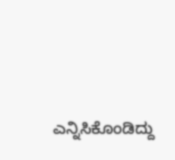ಎನ್ನಿಸಿಕೊಂಡಿದ್ದು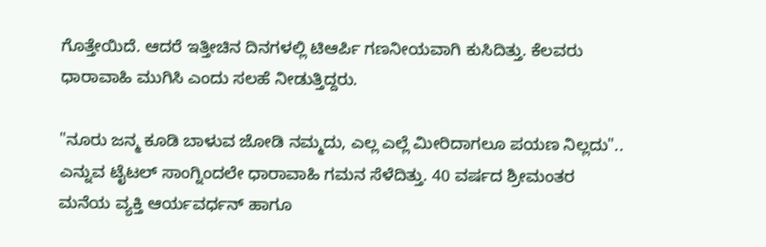ಗೊತ್ತೇಯಿದೆ. ಆದರೆ ಇತ್ತೀಚಿನ ದಿನಗಳಲ್ಲಿ ಟಿಆರ್ಪಿ ಗಣನೀಯವಾಗಿ ಕುಸಿದಿತ್ತು. ಕೆಲವರು ಧಾರಾವಾಹಿ ಮುಗಿಸಿ ಎಂದು ಸಲಹೆ ನೀಡುತ್ತಿದ್ದರು.

"ನೂರು ಜನ್ಮ ಕೂಡಿ ಬಾಳುವ ಜೋಡಿ ನಮ್ಮದು, ಎಲ್ಲ ಎಲ್ಲೆ ಮೀರಿದಾಗಲೂ ಪಯಣ ನಿಲ್ಲದು".. ಎನ್ನುವ ಟೈಟಲ್ ಸಾಂಗ್ನಿಂದಲೇ ಧಾರಾವಾಹಿ ಗಮನ ಸೆಳೆದಿತ್ತು. 40 ವರ್ಷದ ಶ್ರೀಮಂತರ ಮನೆಯ ವ್ಯಕ್ತಿ ಆರ್ಯವರ್ಧನ್ ಹಾಗೂ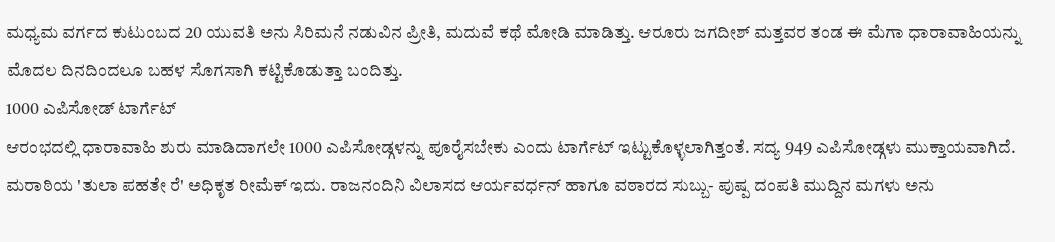ಮಧ್ಯಮ ವರ್ಗದ ಕುಟುಂಬದ 20 ಯುವತಿ ಅನು ಸಿರಿಮನೆ ನಡುವಿನ ಪ್ರೀತಿ, ಮದುವೆ ಕಥೆ ಮೋಡಿ ಮಾಡಿತ್ತು. ಆರೂರು ಜಗದೀಶ್ ಮತ್ತವರ ತಂಡ ಈ ಮೆಗಾ ಧಾರಾವಾಹಿಯನ್ನು ಮೊದಲ ದಿನದಿಂದಲೂ ಬಹಳ ಸೊಗಸಾಗಿ ಕಟ್ಟಿಕೊಡುತ್ತಾ ಬಂದಿತ್ತು.
1000 ಎಪಿಸೋಡ್ ಟಾರ್ಗೆಟ್
ಆರಂಭದಲ್ಲಿ ಧಾರಾವಾಹಿ ಶುರು ಮಾಡಿದಾಗಲೇ 1000 ಎಪಿಸೋಡ್ಗಳನ್ನು ಪೂರೈಸಬೇಕು ಎಂದು ಟಾರ್ಗೆಟ್ ಇಟ್ಟುಕೊಳ್ಳಲಾಗಿತ್ತಂತೆ. ಸದ್ಯ 949 ಎಪಿಸೋಡ್ಗಳು ಮುಕ್ತಾಯವಾಗಿದೆ. ಮರಾಠಿಯ 'ತುಲಾ ಪಹತೇ ರೆ' ಅಧಿಕೃತ ರೀಮೆಕ್ ಇದು. ರಾಜನಂದಿನಿ ವಿಲಾಸದ ಆರ್ಯವರ್ಧನ್ ಹಾಗೂ ವಠಾರದ ಸುಬ್ಬು- ಪುಷ್ಪ ದಂಪತಿ ಮುದ್ದಿನ ಮಗಳು ಅನು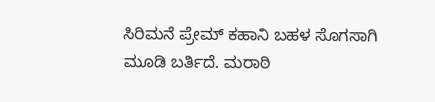ಸಿರಿಮನೆ ಪ್ರೇಮ್ ಕಹಾನಿ ಬಹಳ ಸೊಗಸಾಗಿ ಮೂಡಿ ಬರ್ತಿದೆ. ಮರಾಠಿ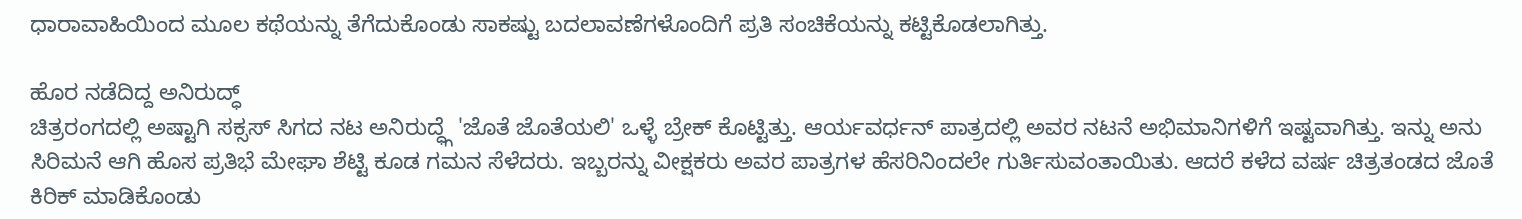ಧಾರಾವಾಹಿಯಿಂದ ಮೂಲ ಕಥೆಯನ್ನು ತೆಗೆದುಕೊಂಡು ಸಾಕಷ್ಟು ಬದಲಾವಣೆಗಳೊಂದಿಗೆ ಪ್ರತಿ ಸಂಚಿಕೆಯನ್ನು ಕಟ್ಟಿಕೊಡಲಾಗಿತ್ತು.

ಹೊರ ನಡೆದಿದ್ದ ಅನಿರುದ್ಧ್
ಚಿತ್ರರಂಗದಲ್ಲಿ ಅಷ್ಟಾಗಿ ಸಕ್ಸಸ್ ಸಿಗದ ನಟ ಅನಿರುದ್ಧ್ಗೆ 'ಜೊತೆ ಜೊತೆಯಲಿ' ಒಳ್ಳೆ ಬ್ರೇಕ್ ಕೊಟ್ಟಿತ್ತು. ಆರ್ಯವರ್ಧನ್ ಪಾತ್ರದಲ್ಲಿ ಅವರ ನಟನೆ ಅಭಿಮಾನಿಗಳಿಗೆ ಇಷ್ಟವಾಗಿತ್ತು. ಇನ್ನು ಅನು ಸಿರಿಮನೆ ಆಗಿ ಹೊಸ ಪ್ರತಿಭೆ ಮೇಘಾ ಶೆಟ್ಟಿ ಕೂಡ ಗಮನ ಸೆಳೆದರು. ಇಬ್ಬರನ್ನು ವೀಕ್ಷಕರು ಅವರ ಪಾತ್ರಗಳ ಹೆಸರಿನಿಂದಲೇ ಗುರ್ತಿಸುವಂತಾಯಿತು. ಆದರೆ ಕಳೆದ ವರ್ಷ ಚಿತ್ರತಂಡದ ಜೊತೆ ಕಿರಿಕ್ ಮಾಡಿಕೊಂಡು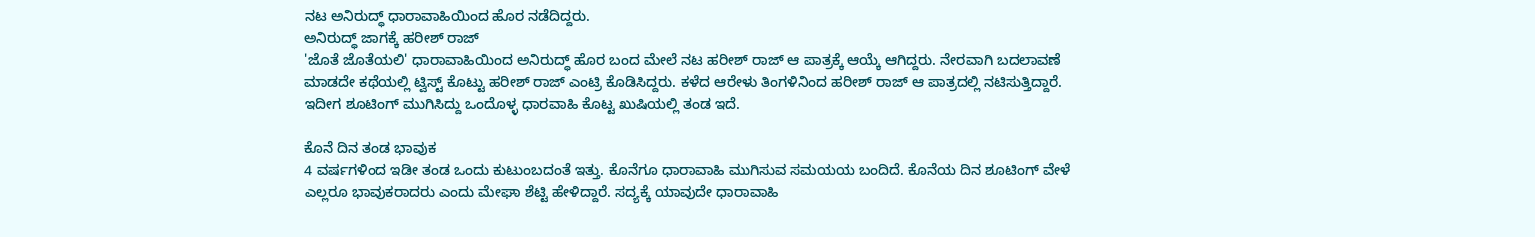ನಟ ಅನಿರುದ್ಧ್ ಧಾರಾವಾಹಿಯಿಂದ ಹೊರ ನಡೆದಿದ್ದರು.
ಅನಿರುದ್ಧ್ ಜಾಗಕ್ಕೆ ಹರೀಶ್ ರಾಜ್
'ಜೊತೆ ಜೊತೆಯಲಿ' ಧಾರಾವಾಹಿಯಿಂದ ಅನಿರುದ್ಧ್ ಹೊರ ಬಂದ ಮೇಲೆ ನಟ ಹರೀಶ್ ರಾಜ್ ಆ ಪಾತ್ರಕ್ಕೆ ಆಯ್ಕೆ ಆಗಿದ್ದರು. ನೇರವಾಗಿ ಬದಲಾವಣೆ ಮಾಡದೇ ಕಥೆಯಲ್ಲಿ ಟ್ವಿಸ್ಟ್ ಕೊಟ್ಟು ಹರೀಶ್ ರಾಜ್ ಎಂಟ್ರಿ ಕೊಡಿಸಿದ್ದರು. ಕಳೆದ ಆರೇಳು ತಿಂಗಳಿನಿಂದ ಹರೀಶ್ ರಾಜ್ ಆ ಪಾತ್ರದಲ್ಲಿ ನಟಿಸುತ್ತಿದ್ದಾರೆ. ಇದೀಗ ಶೂಟಿಂಗ್ ಮುಗಿಸಿದ್ದು ಒಂದೊಳ್ಳ ಧಾರವಾಹಿ ಕೊಟ್ಟ ಖುಷಿಯಲ್ಲಿ ತಂಡ ಇದೆ.

ಕೊನೆ ದಿನ ತಂಡ ಭಾವುಕ
4 ವರ್ಷಗಳಿಂದ ಇಡೀ ತಂಡ ಒಂದು ಕುಟುಂಬದಂತೆ ಇತ್ತು. ಕೊನೆಗೂ ಧಾರಾವಾಹಿ ಮುಗಿಸುವ ಸಮಯಯ ಬಂದಿದೆ. ಕೊನೆಯ ದಿನ ಶೂಟಿಂಗ್ ವೇಳೆ ಎಲ್ಲರೂ ಭಾವುಕರಾದರು ಎಂದು ಮೇಘಾ ಶೆಟ್ಟಿ ಹೇಳಿದ್ದಾರೆ. ಸದ್ಯಕ್ಕೆ ಯಾವುದೇ ಧಾರಾವಾಹಿ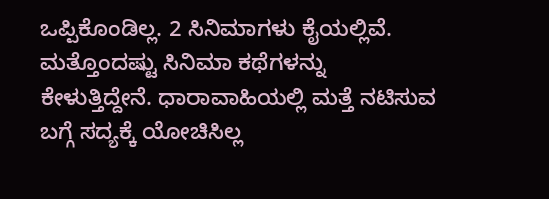ಒಪ್ಪಿಕೊಂಡಿಲ್ಲ. 2 ಸಿನಿಮಾಗಳು ಕೈಯಲ್ಲಿವೆ. ಮತ್ತೊಂದಷ್ಟು ಸಿನಿಮಾ ಕಥೆಗಳನ್ನು ಕೇಳುತ್ತಿದ್ದೇನೆ. ಧಾರಾವಾಹಿಯಲ್ಲಿ ಮತ್ತೆ ನಟಿಸುವ ಬಗ್ಗೆ ಸದ್ಯಕ್ಕೆ ಯೋಚಿಸಿಲ್ಲ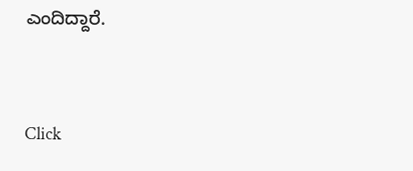ಎಂದಿದ್ದಾರೆ.


Click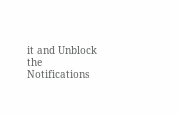it and Unblock the Notifications